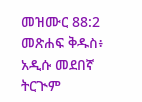መዝሙር 88:2 መጽሐፍ ቅዱስ፥ አዲሱ መደበኛ ትርጒም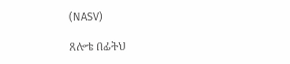(NASV)

ጸሎቴ በፊትህ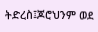ትድረስ፤ጆሮህንም ወደ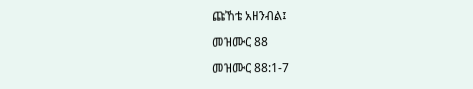ጩኸቴ አዘንብል፤

መዝሙር 88

መዝሙር 88:1-7